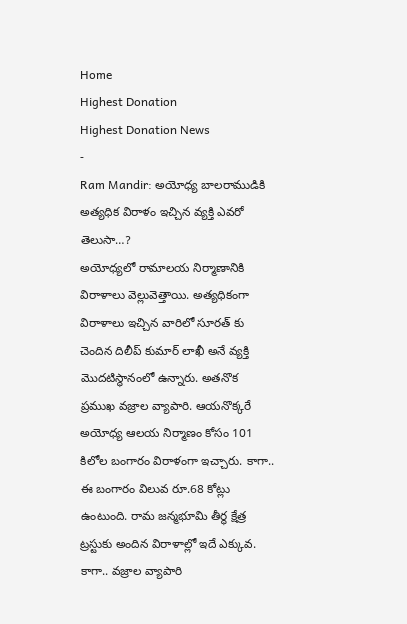Home
Highest Donation
Highest Donation News
-
Ram Mandir: అయోధ్య బాలరాముడికి అత్యధిక విరాళం ఇచ్చిన వ్యక్తి ఎవరో తెలుసా…?
అయోధ్యలో రామాలయ నిర్మాణానికి విరాళాలు వెల్లువెత్తాయి. అత్యధికంగా విరాళాలు ఇచ్చిన వారిలో సూరత్ కు చెందిన దిలీప్ కుమార్ లాఖీ అనే వ్యక్తి మొదటిస్థానంలో ఉన్నారు. అతనొక ప్రముఖ వజ్రాల వ్యాపారి. ఆయనొక్కరే అయోధ్య ఆలయ నిర్మాణం కోసం 101 కిలోల బంగారం విరాళంగా ఇచ్చారు. కాగా.. ఈ బంగారం విలువ రూ.68 కోట్లు ఉంటుంది. రామ జన్మభూమి తీర్థ క్షేత్ర ట్రస్టుకు అందిన విరాళాల్లో ఇదే ఎక్కువ. కాగా.. వజ్రాల వ్యాపారి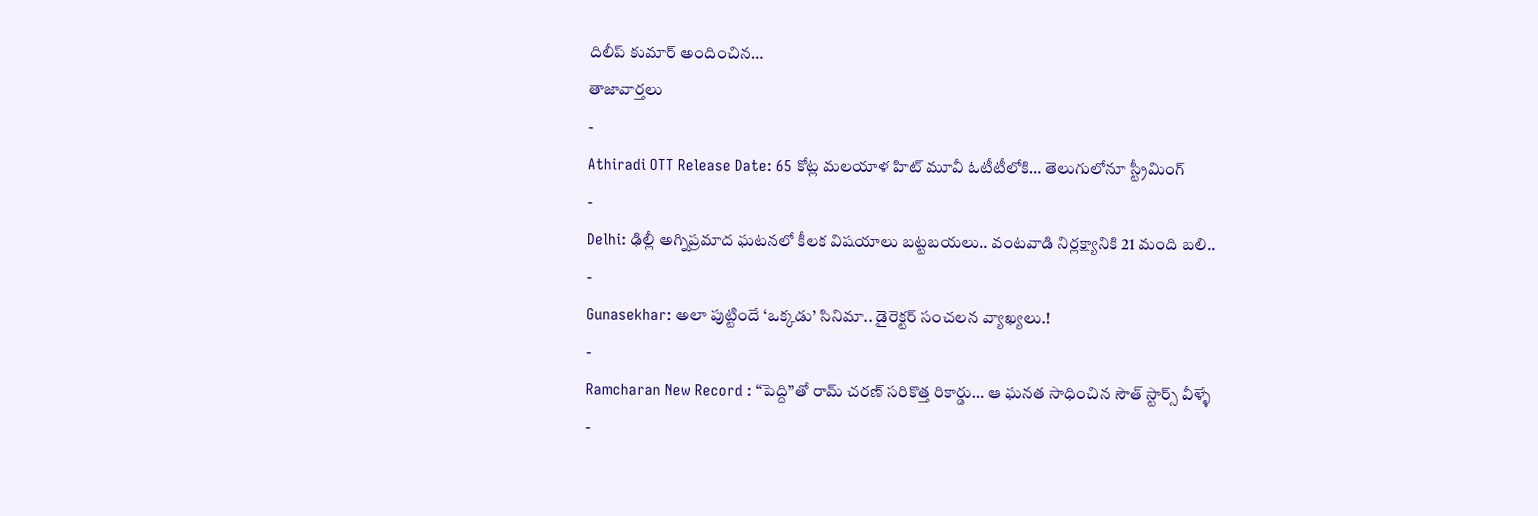దిలీప్ కుమార్ అందించిన…
తాజావార్తలు
-
Athiradi OTT Release Date: 65 కోట్ల మలయాళ హిట్ మూవీ ఓటీటీలోకి… తెలుగులోనూ స్ట్రీమింగ్
-
Delhi: ఢిల్లీ అగ్నిప్రమాద ఘటనలో కీలక విషయాలు బట్టబయలు.. వంటవాడి నిర్లక్ష్యానికి 21 మంది బలి..
-
Gunasekhar: అలా పుట్టిందే ‘ఒక్కడు’ సినిమా.. డైరెక్టర్ సంచలన వ్యాఖ్యలు.!
-
Ramcharan New Record : “పెద్ది”తో రామ్ చరణ్ సరికొత్త రికార్డు… ఆ ఘనత సాధించిన సౌత్ స్టార్స్ వీళ్ళే
-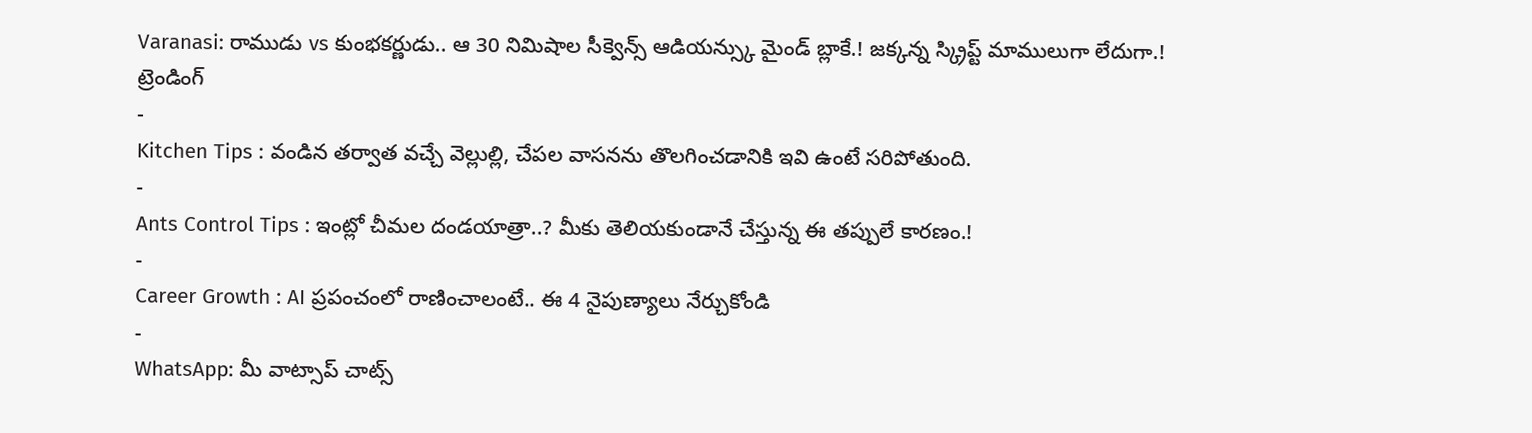Varanasi: రాముడు vs కుంభకర్ణుడు.. ఆ 30 నిమిషాల సీక్వెన్స్ ఆడియన్స్కు మైండ్ బ్లాకే.! జక్కన్న స్క్రిప్ట్ మాములుగా లేదుగా.!
ట్రెండింగ్
-
Kitchen Tips : వండిన తర్వాత వచ్చే వెల్లుల్లి, చేపల వాసనను తొలగించడానికి ఇవి ఉంటే సరిపోతుంది.
-
Ants Control Tips : ఇంట్లో చీమల దండయాత్రా..? మీకు తెలియకుండానే చేస్తున్న ఈ తప్పులే కారణం.!
-
Career Growth : AI ప్రపంచంలో రాణించాలంటే.. ఈ 4 నైపుణ్యాలు నేర్చుకోండి
-
WhatsApp: మీ వాట్సాప్ చాట్స్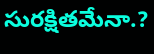సురక్షితమేనా.?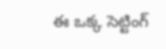ఈ ఒక్క సెట్టింగ్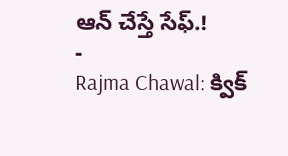ఆన్ చేస్తే సేఫ్.!
-
Rajma Chawal: క్విక్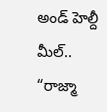అండ్ హెల్దీ మీల్.. “రాజ్మా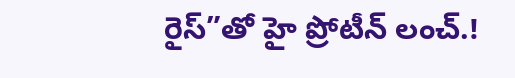రైస్”తో హై ప్రోటీన్ లంచ్.!